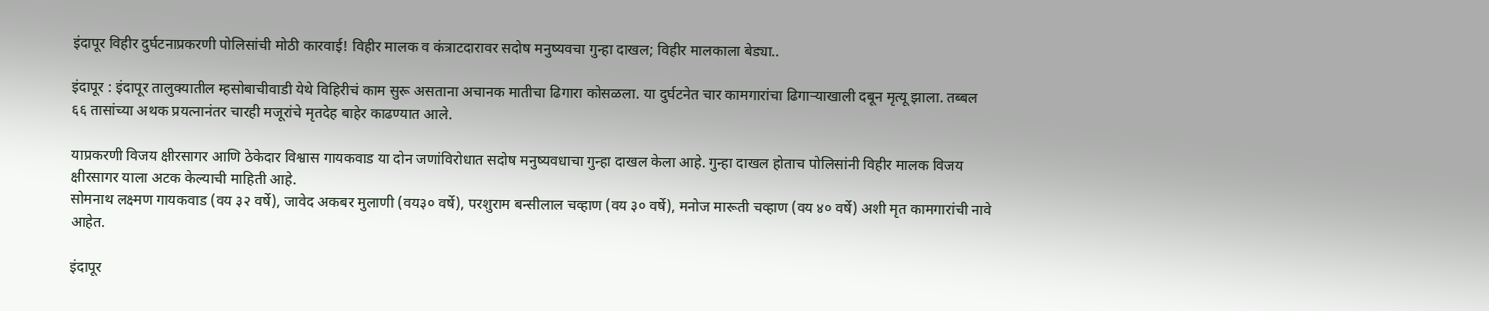इंदापूर विहीर दुर्घटनाप्रकरणी पोलिसांची मोठी कारवाई! विहीर मालक व कंत्राटदारावर सदोष मनुष्यवचा गुन्हा दाखल; विहीर मालकाला बेड्या..

इंदापूर : इंदापूर तालुक्यातील म्हसोबाचीवाडी येथे विहिरीचं काम सुरू असताना अचानक मातीचा ढिगारा कोसळला. या दुर्घटनेत चार कामगारांचा ढिगाऱ्याखाली दबून मृत्यू झाला. तब्बल ६६ तासांच्या अथक प्रयत्नानंतर चारही मजूरांचे मृतदेह बाहेर काढण्यात आले.

याप्रकरणी विजय क्षीरसागर आणि ठेकेदार विश्वास गायकवाड या दोन जणांविरोधात सदोष मनुष्यवधाचा गुन्हा दाखल केला आहे. गुन्हा दाखल होताच पोलिसांनी विहीर मालक विजय क्षीरसागर याला अटक केल्याची माहिती आहे.
सोमनाथ लक्ष्मण गायकवाड (वय ३२ वर्षे), जावेद अकबर मुलाणी (वय३० वर्षे), परशुराम बन्सीलाल चव्हाण (वय ३० वर्षे), मनोज मारूती चव्हाण (वय ४० वर्षे) अशी मृत कामगारांची नावे आहेत.

इंदापूर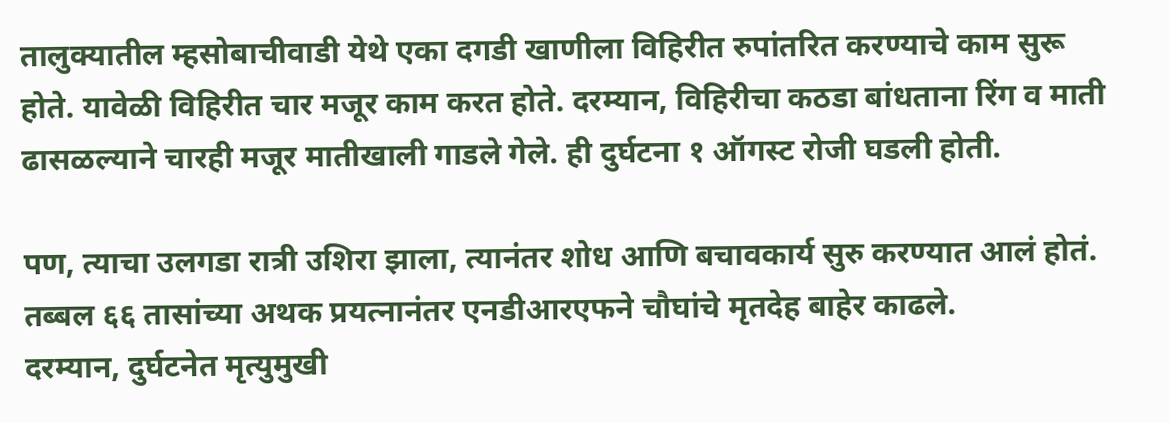तालुक्यातील म्हसोबाचीवाडी येथे एका दगडी खाणीला विहिरीत रुपांतरित करण्याचे काम सुरू होते. यावेळी विहिरीत चार मजूर काम करत होते. दरम्यान, विहिरीचा कठडा बांधताना रिंग व माती ढासळल्याने चारही मजूर मातीखाली गाडले गेले. ही दुर्घटना १ ऑगस्ट रोजी घडली होती.

पण, त्याचा उलगडा रात्री उशिरा झाला, त्यानंतर शोध आणि बचावकार्य सुरु करण्यात आलं होतं. तब्बल ६६ तासांच्या अथक प्रयत्नानंतर एनडीआरएफने चौघांचे मृतदेह बाहेर काढले.
दरम्यान, दुर्घटनेत मृत्युमुखी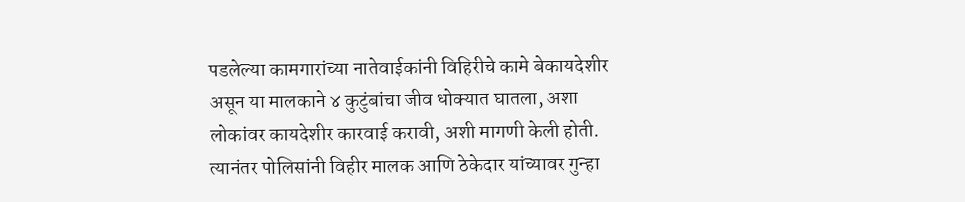पडलेल्या कामगारांच्या नातेवाईकांनी विहिरीचे कामे बेकायदेशीर असून या मालकाने ४ कुटुंबांचा जीव धोक्यात घातला, अशा लोकांवर कायदेशीर कारवाई करावी, अशी मागणी केली होती. त्यानंतर पोलिसांनी विहीर मालक आणि ठेकेदार यांच्यावर गुन्हा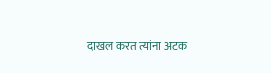दाखल करत त्यांना अटक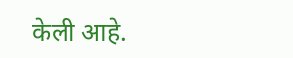केली आहे.